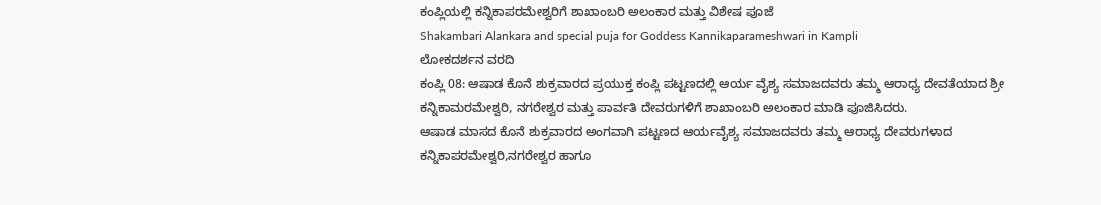ಕಂಪ್ಲಿಯಲ್ಲಿ ಕನ್ನಿಕಾಪರಮೇಶ್ವರಿಗೆ ಶಾಖಾಂಬರಿ ಅಲಂಕಾರ ಮತ್ತು ವಿಶೇಷ ಪೂಜೆ
Shakambari Alankara and special puja for Goddess Kannikaparameshwari in Kampli
ಲೋಕದರ್ಶನ ವರದಿ
ಕಂಪ್ಲಿ 08: ಆಷಾಡ ಕೊನೆ ಶುಕ್ರವಾರದ ಪ್ರಯುಕ್ತ ಕಂಪ್ಲಿ ಪಟ್ಟಣದಲ್ಲಿ ಆರ್ಯ ವೈಶ್ಯ ಸಮಾಜದವರು ತಮ್ಮ ಆರಾಧ್ಯ ದೇವತೆಯಾದ ಶ್ರೀ ಕನ್ನಿಕಾಮರಮೇಶ್ವರಿ, ನಗರೇಶ್ವರ ಮತ್ತು ಪಾರ್ವತಿ ದೇವರುಗಳಿಗೆ ಶಾಖಾಂಬರಿ ಅಲಂಕಾರ ಮಾಡಿ ಪೂಜಿಸಿದರು.
ಆಷಾಡ ಮಾಸದ ಕೊನೆ ಶುಕ್ರವಾರದ ಅಂಗವಾಗಿ ಪಟ್ಟಣದ ಆರ್ಯವೈಶ್ಯ ಸಮಾಜದವರು ತಮ್ಮ ಆರಾಧ್ಯ ದೇವರುಗಳಾದ ಕನ್ನಿಕಾಪರಮೇಶ್ವರಿ,ನಗರೇಶ್ವರ ಹಾಗೂ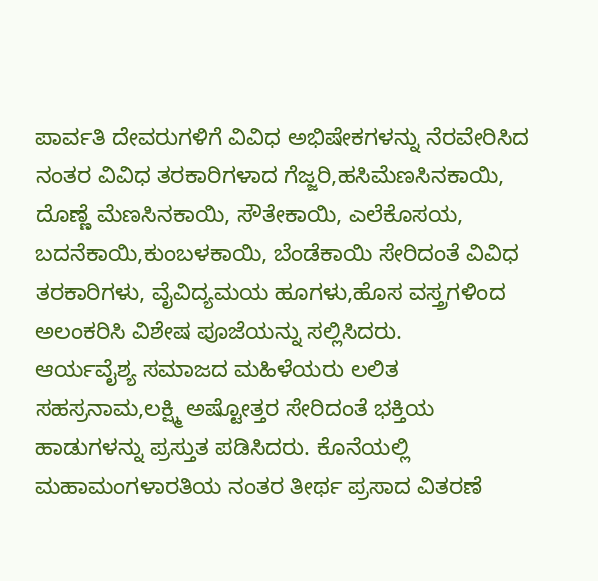ಪಾರ್ವತಿ ದೇವರುಗಳಿಗೆ ವಿವಿಧ ಅಭಿಷೇಕಗಳನ್ನು ನೆರವೇರಿಸಿದ ನಂತರ ವಿವಿಧ ತರಕಾರಿಗಳಾದ ಗೆಜ್ಜರಿ,ಹಸಿಮೆಣಸಿನಕಾಯಿ, ದೊಣ್ಣೆ ಮೆಣಸಿನಕಾಯಿ, ಸೌತೇಕಾಯಿ, ಎಲೆಕೊಸಯ, ಬದನೆಕಾಯಿ,ಕುಂಬಳಕಾಯಿ, ಬೆಂಡೆಕಾಯಿ ಸೇರಿದಂತೆ ವಿವಿಧ ತರಕಾರಿಗಳು, ವೈವಿದ್ಯಮಯ ಹೂಗಳು,ಹೊಸ ವಸ್ತ್ರಗಳಿಂದ ಅಲಂಕರಿಸಿ ವಿಶೇಷ ಪೂಜೆಯನ್ನು ಸಲ್ಲಿಸಿದರು.
ಆರ್ಯವೈಶ್ಯ ಸಮಾಜದ ಮಹಿಳೆಯರು ಲಲಿತ ಸಹಸ್ರನಾಮ,ಲಕ್ಷ್ಮಿ ಅಷ್ಟೋತ್ತರ ಸೇರಿದಂತೆ ಭಕ್ತಿಯ ಹಾಡುಗಳನ್ನು ಪ್ರಸ್ತುತ ಪಡಿಸಿದರು. ಕೊನೆಯಲ್ಲಿ ಮಹಾಮಂಗಳಾರತಿಯ ನಂತರ ತೀರ್ಥ ಪ್ರಸಾದ ವಿತರಣೆ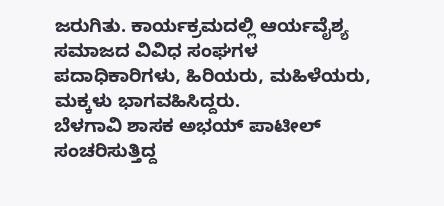ಜರುಗಿತು. ಕಾರ್ಯಕ್ರಮದಲ್ಲಿ ಆರ್ಯವೈಶ್ಯ ಸಮಾಜದ ವಿವಿಧ ಸಂಘಗಳ ಪದಾಧಿಕಾರಿಗಳು, ಹಿರಿಯರು, ಮಹಿಳೆಯರು, ಮಕ್ಕಳು ಭಾಗವಹಿಸಿದ್ದರು.
ಬೆಳಗಾವಿ ಶಾಸಕ ಅಭಯ್ ಪಾಟೀಲ್ ಸಂಚರಿಸುತ್ತಿದ್ದ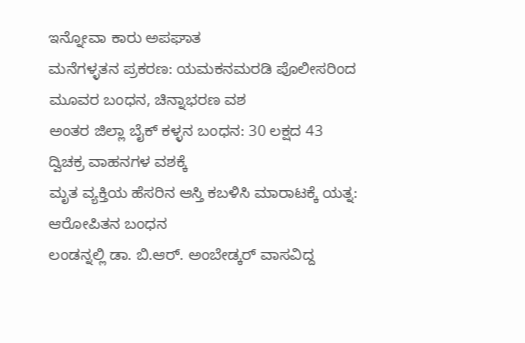ಇನ್ನೋವಾ ಕಾರು ಅಪಘಾತ
ಮನೆಗಳ್ಳತನ ಪ್ರಕರಣ: ಯಮಕನಮರಡಿ ಪೊಲೀಸರಿಂದ ಮೂವರ ಬಂಧನ, ಚಿನ್ನಾಭರಣ ವಶ
ಅಂತರ ಜಿಲ್ಲಾ ಬೈಕ್ ಕಳ್ಳನ ಬಂಧನ: 30 ಲಕ್ಷದ 43 ದ್ವಿಚಕ್ರ ವಾಹನಗಳ ವಶಕ್ಕೆ
ಮೃತ ವ್ಯಕ್ತಿಯ ಹೆಸರಿನ ಆಸ್ತಿ ಕಬಳಿಸಿ ಮಾರಾಟಕ್ಕೆ ಯತ್ನ: ಆರೋಪಿತನ ಬಂಧನ
ಲಂಡನ್ನಲ್ಲಿ ಡಾ. ಬಿ.ಆರ್. ಅಂಬೇಡ್ಕರ್ ವಾಸವಿದ್ದ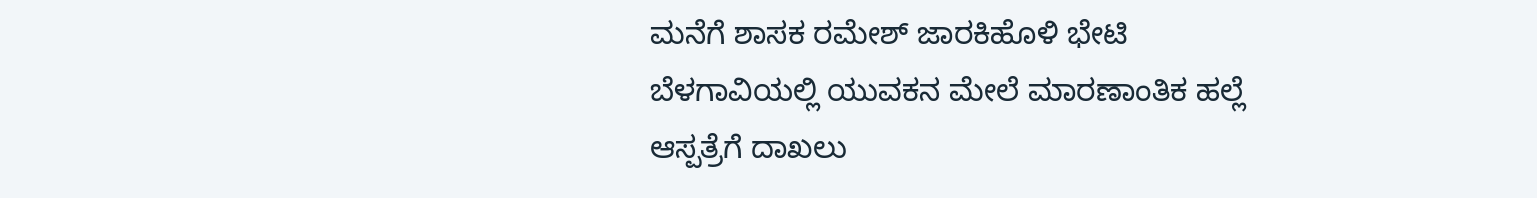ಮನೆಗೆ ಶಾಸಕ ರಮೇಶ್ ಜಾರಕಿಹೊಳಿ ಭೇಟಿ
ಬೆಳಗಾವಿಯಲ್ಲಿ ಯುವಕನ ಮೇಲೆ ಮಾರಣಾಂತಿಕ ಹಲ್ಲೆ ಆಸ್ಪತ್ರೆಗೆ ದಾಖಲು